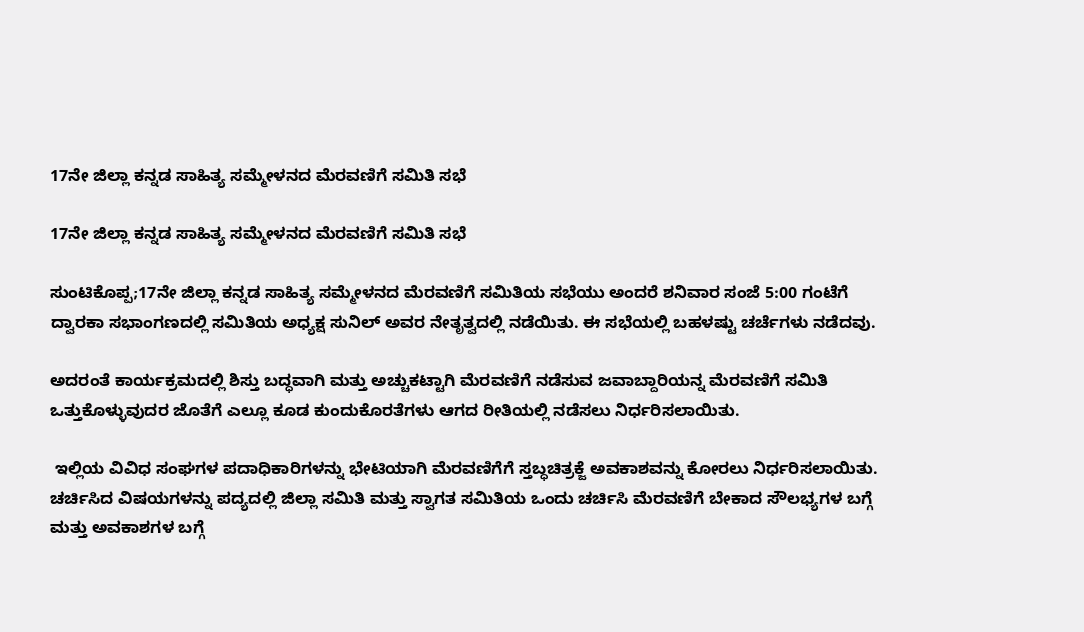17ನೇ ಜಿಲ್ಲಾ ಕನ್ನಡ ಸಾಹಿತ್ಯ ಸಮ್ಮೇಳನದ ಮೆರವಣಿಗೆ ಸಮಿತಿ ಸಭೆ

17ನೇ ಜಿಲ್ಲಾ ಕನ್ನಡ ಸಾಹಿತ್ಯ ಸಮ್ಮೇಳನದ ಮೆರವಣಿಗೆ ಸಮಿತಿ ಸಭೆ

ಸುಂಟಿಕೊಪ್ಪ;17ನೇ ಜಿಲ್ಲಾ ಕನ್ನಡ ಸಾಹಿತ್ಯ ಸಮ್ಮೇಳನದ ಮೆರವಣಿಗೆ ಸಮಿತಿಯ ಸಭೆಯು ಅಂದರೆ ಶನಿವಾರ ಸಂಜೆ 5:00 ಗಂಟೆಗೆ ದ್ವಾರಕಾ ಸಭಾಂಗಣದಲ್ಲಿ ಸಮಿತಿಯ ಅಧ್ಯಕ್ಷ ಸುನಿಲ್ ಅವರ ನೇತೃತ್ವದಲ್ಲಿ ನಡೆಯಿತು. ಈ ಸಭೆಯಲ್ಲಿ ಬಹಳಷ್ಟು ಚರ್ಚೆಗಳು ನಡೆದವು.

ಅದರಂತೆ ಕಾರ್ಯಕ್ರಮದಲ್ಲಿ ಶಿಸ್ತು ಬದ್ಧವಾಗಿ ಮತ್ತು ಅಚ್ಚುಕಟ್ಟಾಗಿ ಮೆರವಣಿಗೆ ನಡೆಸುವ ಜವಾಬ್ದಾರಿಯನ್ನ ಮೆರವಣಿಗೆ ಸಮಿತಿ ಒತ್ತುಕೊಳ್ಳುವುದರ ಜೊತೆಗೆ ಎಲ್ಲೂ ಕೂಡ ಕುಂದುಕೊರತೆಗಳು ಆಗದ ರೀತಿಯಲ್ಲಿ ನಡೆಸಲು ನಿರ್ಧರಿಸಲಾಯಿತು.

 ಇಲ್ಲಿಯ ವಿವಿಧ ಸಂಘಗಳ ಪದಾಧಿಕಾರಿಗಳನ್ನು ಭೇಟಿಯಾಗಿ ಮೆರವಣಿಗೆಗೆ ಸ್ತಬ್ಧ‌ಚಿತ್ರಕ್ಜೆ ಅವಕಾಶವನ್ನು ಕೋರಲು ನಿರ್ಧರಿಸಲಾಯಿತು. ಚರ್ಚಿಸಿದ ವಿಷಯಗಳನ್ನು ಪದ್ಯದಲ್ಲಿ ಜಿಲ್ಲಾ ಸಮಿತಿ ಮತ್ತು ಸ್ವಾಗತ ಸಮಿತಿಯ ಒಂದು ಚರ್ಚಿಸಿ ಮೆರವಣಿಗೆ ಬೇಕಾದ ಸೌಲಭ್ಯಗಳ ಬಗ್ಗೆ ಮತ್ತು ಅವಕಾಶಗಳ ಬಗ್ಗೆ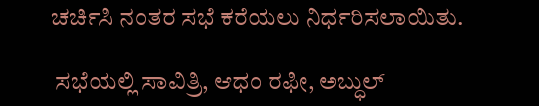ಚರ್ಚಿಸಿ ನಂತರ ಸಭೆ ಕರೆಯಲು ನಿರ್ಧರಿಸಲಾಯಿತು.

 ಸಭೆಯಲ್ಲಿ ಸಾವಿತ್ರಿ, ಆಧಂ ರಫೀ, ಅಬ್ಧುಲ್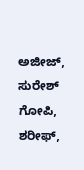ಅಜೀಜ್, ಸುರೇಶ್ ಗೋಪಿ, ಶರೀಫ್,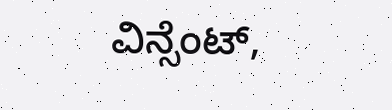ವಿನ್ಸೆಂಟ್,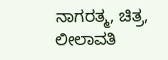ನಾಗರತ್ಮ, ಚಿತ್ರ, ಲೀಲಾವತಿ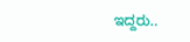ಇದ್ದರು..